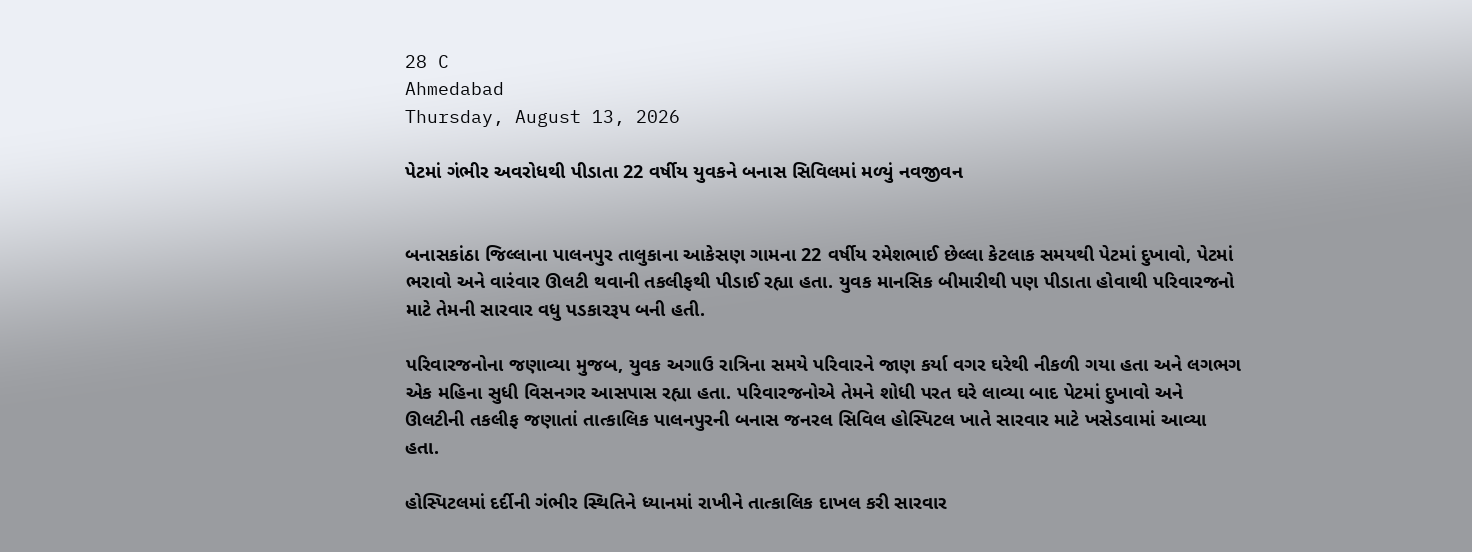28 C
Ahmedabad
Thursday, August 13, 2026

પેટમાં ગંભીર અવરોધથી પીડાતા 22 વર્ષીય યુવકને બનાસ સિવિલમાં મળ્યું નવજીવન


બનાસકાંઠા જિલ્લાના પાલનપુર તાલુકાના આકેસણ ગામના 22 વર્ષીય રમેશભાઈ છેલ્લા કેટલાક સમયથી પેટમાં દુખાવો, પેટમાં ભરાવો અને વારંવાર ઊલટી થવાની તકલીફથી પીડાઈ રહ્યા હતા. યુવક માનસિક બીમારીથી પણ પીડાતા હોવાથી પરિવારજનો માટે તેમની સારવાર વધુ પડકારરૂપ બની હતી.

પરિવારજનોના જણાવ્યા મુજબ, યુવક અગાઉ રાત્રિના સમયે પરિવારને જાણ કર્યા વગર ઘરેથી નીકળી ગયા હતા અને લગભગ એક મહિના સુધી વિસનગર આસપાસ રહ્યા હતા. પરિવારજનોએ તેમને શોધી પરત ઘરે લાવ્યા બાદ પેટમાં દુખાવો અને ઊલટીની તકલીફ જણાતાં તાત્કાલિક પાલનપુરની બનાસ જનરલ સિવિલ હોસ્પિટલ ખાતે સારવાર માટે ખસેડવામાં આવ્યા હતા.

હોસ્પિટલમાં દર્દીની ગંભીર સ્થિતિને ધ્યાનમાં રાખીને તાત્કાલિક દાખલ કરી સારવાર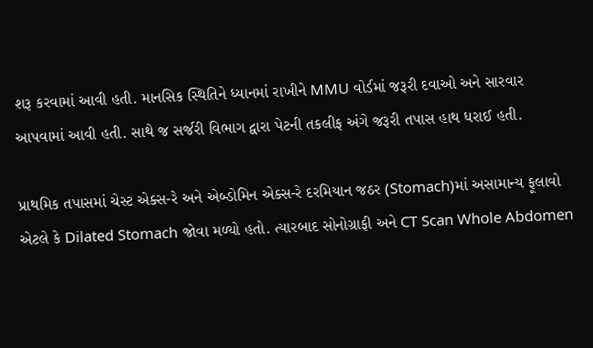શરૂ કરવામાં આવી હતી. માનસિક સ્થિતિને ધ્યાનમાં રાખીને MMU વોર્ડમાં જરૂરી દવાઓ અને સારવાર આપવામાં આવી હતી. સાથે જ સર્જરી વિભાગ દ્વારા પેટની તકલીફ અંગે જરૂરી તપાસ હાથ ધરાઈ હતી.

પ્રાથમિક તપાસમાં ચેસ્ટ એક્સ-રે અને એબ્ડોમિન એક્સ-રે દરમિયાન જઠર (Stomach)માં અસામાન્ય ફૂલાવો એટલે કે Dilated Stomach જોવા મળ્યો હતો. ત્યારબાદ સોનોગ્રાફી અને CT Scan Whole Abdomen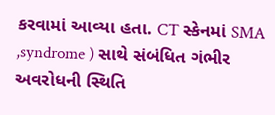કરવામાં આવ્યા હતા. CT સ્કેનમાં SMA ,syndrome ) સાથે સંબંધિત ગંભીર અવરોધની સ્થિતિ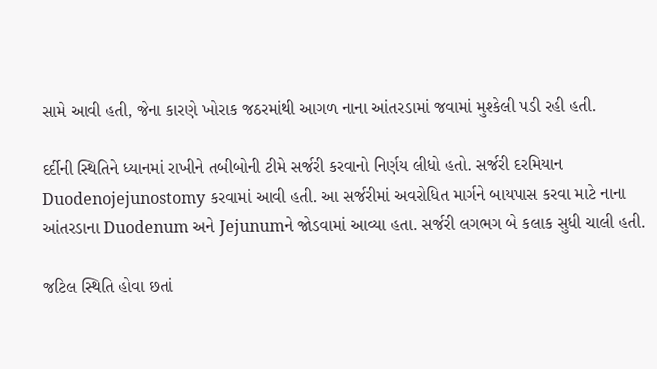સામે આવી હતી, જેના કારણે ખોરાક જઠરમાંથી આગળ નાના આંતરડામાં જવામાં મુશ્કેલી પડી રહી હતી.

દર્દીની સ્થિતિને ધ્યાનમાં રાખીને તબીબોની ટીમે સર્જરી કરવાનો નિર્ણય લીધો હતો. સર્જરી દરમિયાન Duodenojejunostomy કરવામાં આવી હતી. આ સર્જરીમાં અવરોધિત માર્ગને બાયપાસ કરવા માટે નાના આંતરડાના Duodenum અને Jejunumને જોડવામાં આવ્યા હતા. સર્જરી લગભગ બે કલાક સુધી ચાલી હતી.

જટિલ સ્થિતિ હોવા છતાં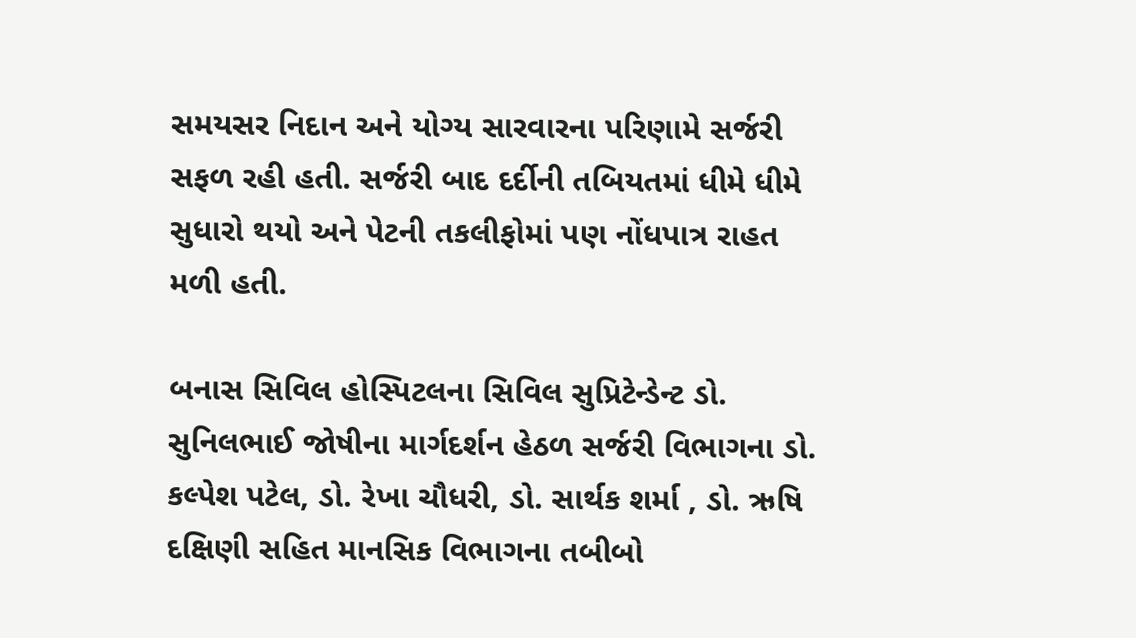સમયસર નિદાન અને યોગ્ય સારવારના પરિણામે સર્જરી સફળ રહી હતી. સર્જરી બાદ દર્દીની તબિયતમાં ધીમે ધીમે સુધારો થયો અને પેટની તકલીફોમાં પણ નોંધપાત્ર રાહત મળી હતી.

બનાસ સિવિલ હોસ્પિટલના સિવિલ સુપ્રિટેન્ડેન્ટ ડો. સુનિલભાઈ જોષીના માર્ગદર્શન હેઠળ સર્જરી વિભાગના ડો. કલ્પેશ પટેલ, ડો. રેખા ચૌધરી, ડો. સાર્થક શર્મા , ડો. ઋષિ દક્ષિણી સહિત માનસિક વિભાગના તબીબો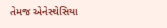તેમજ એનેસ્થેસિયા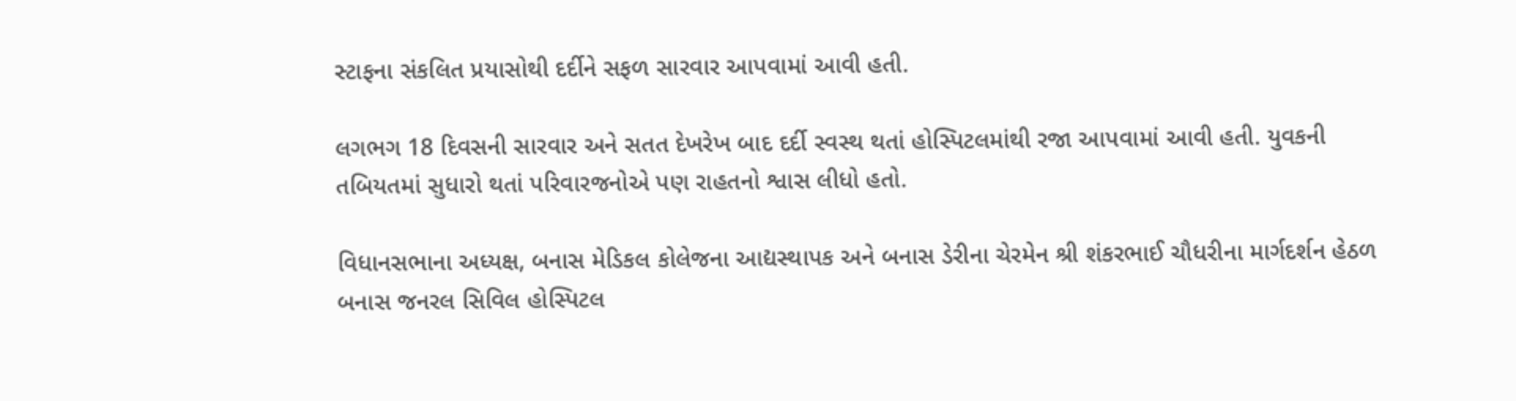સ્ટાફના સંકલિત પ્રયાસોથી દર્દીને સફળ સારવાર આપવામાં આવી હતી.

લગભગ 18 દિવસની સારવાર અને સતત દેખરેખ બાદ દર્દી સ્વસ્થ થતાં હોસ્પિટલમાંથી રજા આપવામાં આવી હતી. યુવકની તબિયતમાં સુધારો થતાં પરિવારજનોએ પણ રાહતનો શ્વાસ લીધો હતો.

વિધાનસભાના અધ્યક્ષ, બનાસ મેડિકલ કોલેજના આદ્યસ્થાપક અને બનાસ ડેરીના ચેરમેન શ્રી શંકરભાઈ ચૌધરીના માર્ગદર્શન હેઠળ બનાસ જનરલ સિવિલ હોસ્પિટલ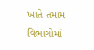ખાતે તમામ વિભાગોમાં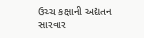ઉચ્ચ કક્ષાની અદ્યતન સારવાર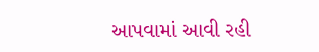આપવામાં આવી રહી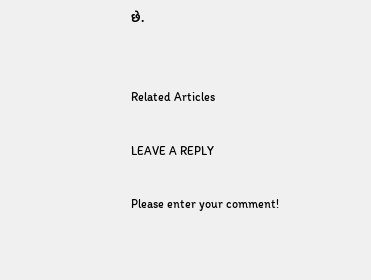છે.


Related Articles

LEAVE A REPLY

Please enter your comment!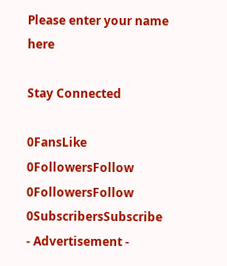Please enter your name here

Stay Connected

0FansLike
0FollowersFollow
0FollowersFollow
0SubscribersSubscribe
- Advertisement -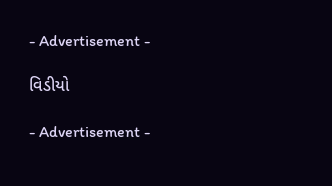- Advertisement -

વિડીયો

- Advertisement -